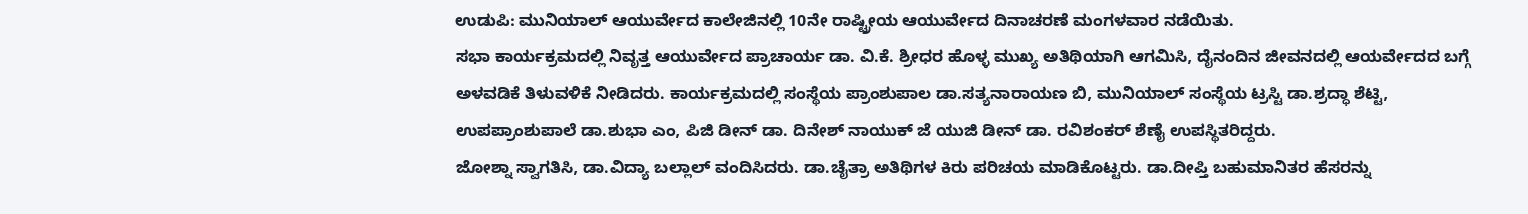ಉಡುಪಿ: ಮುನಿಯಾಲ್ ಆಯುರ್ವೇದ ಕಾಲೇಜಿನಲ್ಲಿ 10ನೇ ರಾಷ್ಟ್ರೀಯ ಆಯುರ್ವೇದ ದಿನಾಚರಣೆ ಮಂಗಳವಾರ ನಡೆಯಿತು.
ಸಭಾ ಕಾರ್ಯಕ್ರಮದಲ್ಲಿ ನಿವೃತ್ತ ಆಯುರ್ವೇದ ಪ್ರಾಚಾರ್ಯ ಡಾ. ವಿ.ಕೆ. ಶ್ರೀಧರ ಹೊಳ್ಳ ಮುಖ್ಯ ಅತಿಥಿಯಾಗಿ ಆಗಮಿಸಿ, ದೈನಂದಿನ ಜೀವನದಲ್ಲಿ ಆಯರ್ವೇದದ ಬಗ್ಗೆ ಅಳವಡಿಕೆ ತಿಳುವಳಿಕೆ ನೀಡಿದರು. ಕಾರ್ಯಕ್ರಮದಲ್ಲಿ ಸಂಸ್ಥೆಯ ಪ್ರಾಂಶುಪಾಲ ಡಾ.ಸತ್ಯನಾರಾಯಣ ಬಿ, ಮುನಿಯಾಲ್ ಸಂಸ್ಥೆಯ ಟ್ರಸ್ಟಿ ಡಾ.ಶ್ರದ್ಧಾ ಶೆಟ್ಟಿ, ಉಪಪ್ರಾಂಶುಪಾಲೆ ಡಾ.ಶುಭಾ ಎಂ, ಪಿಜಿ ಡೀನ್ ಡಾ. ದಿನೇಶ್ ನಾಯುಕ್ ಜೆ ಯುಜಿ ಡೀನ್ ಡಾ. ರವಿಶಂಕರ್ ಶೆಣೈ ಉಪಸ್ಥಿತರಿದ್ದರು.
ಜೋಶ್ನಾ ಸ್ವಾಗತಿಸಿ, ಡಾ.ವಿದ್ಯಾ ಬಲ್ಲಾಲ್ ವಂದಿಸಿದರು. ಡಾ.ಚೈತ್ರಾ ಅತಿಥಿಗಳ ಕಿರು ಪರಿಚಯ ಮಾಡಿಕೊಟ್ಟರು. ಡಾ.ದೀಪ್ತಿ ಬಹುಮಾನಿತರ ಹೆಸರನ್ನು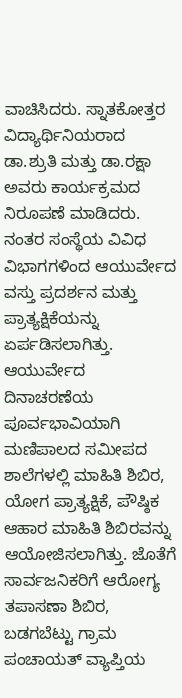ವಾಚಿಸಿದರು. ಸ್ನಾತಕೋತ್ತರ ವಿದ್ಯಾರ್ಥಿನಿಯರಾದ ಡಾ.ಶ್ರುತಿ ಮತ್ತು ಡಾ.ರಕ್ಷಾ ಅವರು ಕಾರ್ಯಕ್ರಮದ ನಿರೂಪಣೆ ಮಾಡಿದರು.
ನಂತರ ಸಂಸ್ಥೆಯ ವಿವಿಧ ವಿಭಾಗಗಳಿಂದ ಆಯುರ್ವೇದ ವಸ್ತು ಪ್ರದರ್ಶನ ಮತ್ತು ಪ್ರಾತ್ಯಕ್ಷಿಕೆಯನ್ನು ಏರ್ಪಡಿಸಲಾಗಿತ್ತು.
ಆಯುರ್ವೇದ ದಿನಾಚರಣೆಯ ಪೂರ್ವಭಾವಿಯಾಗಿ ಮಣಿಪಾಲದ ಸಮೀಪದ ಶಾಲೆಗಳಲ್ಲಿ ಮಾಹಿತಿ ಶಿಬಿರ, ಯೋಗ ಪ್ರಾತ್ಯಕ್ಷಿಕೆ, ಪೌಷ್ಠಿಕ ಆಹಾರ ಮಾಹಿತಿ ಶಿಬಿರವನ್ನು ಆಯೋಜಿಸಲಾಗಿತ್ತು. ಜೊತೆಗೆ ಸಾರ್ವಜನಿಕರಿಗೆ ಆರೋಗ್ಯ ತಪಾಸಣಾ ಶಿಬಿರ, ಬಡಗಬೆಟ್ಟು ಗ್ರಾಮ ಪಂಚಾಯತ್ ವ್ಯಾಪ್ತಿಯ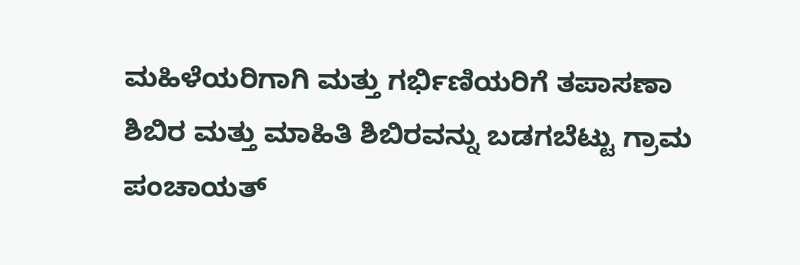ಮಹಿಳೆಯರಿಗಾಗಿ ಮತ್ತು ಗರ್ಭಿಣಿಯರಿಗೆ ತಪಾಸಣಾ ಶಿಬಿರ ಮತ್ತು ಮಾಹಿತಿ ಶಿಬಿರವನ್ನು ಬಡಗಬೆಟ್ಟು ಗ್ರಾಮ ಪಂಚಾಯತ್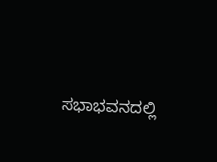ಸಭಾಭವನದಲ್ಲಿ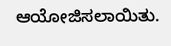ಆಯೋಜಿಸಲಾಯಿತು.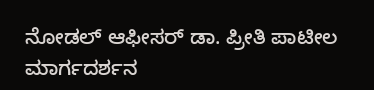ನೋಡಲ್ ಆಫೀಸರ್ ಡಾ. ಪ್ರೀತಿ ಪಾಟೀಲ ಮಾರ್ಗದರ್ಶನ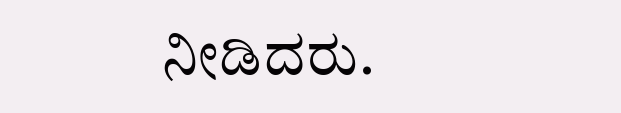ನೀಡಿದರು.